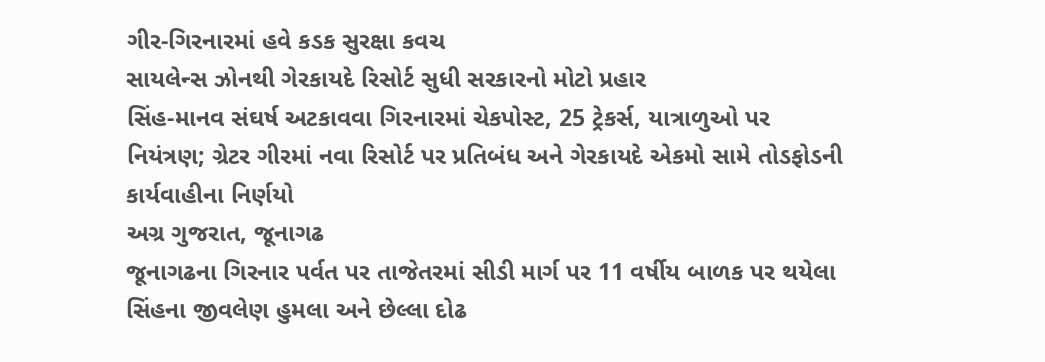ગીર-ગિરનારમાં હવે કડક સુરક્ષા કવચ
સાયલેન્સ ઝોનથી ગેરકાયદે રિસોર્ટ સુધી સરકારનો મોટો પ્રહાર
સિંહ-માનવ સંઘર્ષ અટકાવવા ગિરનારમાં ચેકપોસ્ટ, 25 ટ્રેકર્સ, યાત્રાળુઓ પર નિયંત્રણ; ગ્રેટર ગીરમાં નવા રિસોર્ટ પર પ્રતિબંધ અને ગેરકાયદે એકમો સામે તોડફોડની કાર્યવાહીના નિર્ણયો
અગ્ર ગુજરાત, જૂનાગઢ
જૂનાગઢના ગિરનાર પર્વત પર તાજેતરમાં સીડી માર્ગ પર 11 વર્ષીય બાળક પર થયેલા સિંહના જીવલેણ હુમલા અને છેલ્લા દોઢ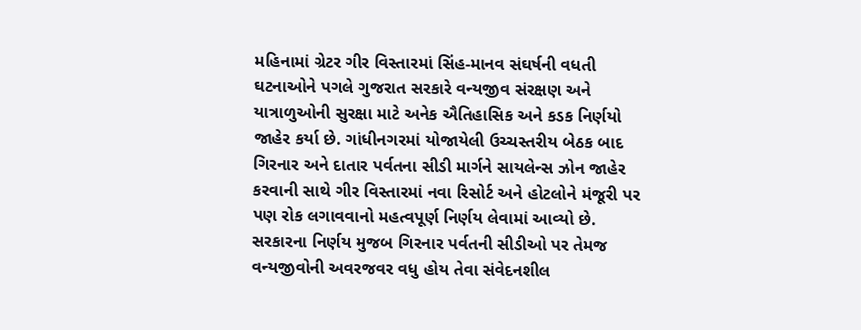મહિનામાં ગ્રેટર ગીર વિસ્તારમાં સિંહ-માનવ સંઘર્ષની વધતી ઘટનાઓને પગલે ગુજરાત સરકારે વન્યજીવ સંરક્ષણ અને યાત્રાળુઓની સુરક્ષા માટે અનેક ઐતિહાસિક અને કડક નિર્ણયો જાહેર કર્યા છે. ગાંધીનગરમાં યોજાયેલી ઉચ્ચસ્તરીય બેઠક બાદ ગિરનાર અને દાતાર પર્વતના સીડી માર્ગને સાયલેન્સ ઝોન જાહેર કરવાની સાથે ગીર વિસ્તારમાં નવા રિસોર્ટ અને હોટલોને મંજૂરી પર પણ રોક લગાવવાનો મહત્વપૂર્ણ નિર્ણય લેવામાં આવ્યો છે.
સરકારના નિર્ણય મુજબ ગિરનાર પર્વતની સીડીઓ પર તેમજ વન્યજીવોની અવરજવર વધુ હોય તેવા સંવેદનશીલ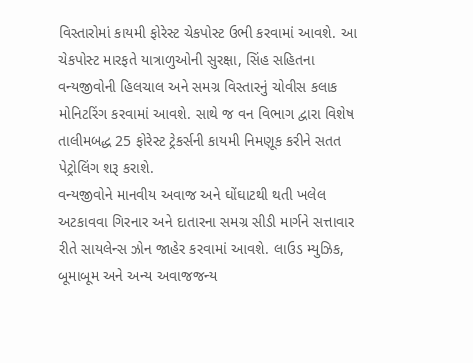વિસ્તારોમાં કાયમી ફોરેસ્ટ ચેકપોસ્ટ ઉભી કરવામાં આવશે. આ ચેકપોસ્ટ મારફતે યાત્રાળુઓની સુરક્ષા, સિંહ સહિતના વન્યજીવોની હિલચાલ અને સમગ્ર વિસ્તારનું ચોવીસ કલાક મોનિટરિંગ કરવામાં આવશે. સાથે જ વન વિભાગ દ્વારા વિશેષ તાલીમબદ્ધ 25 ફોરેસ્ટ ટ્રેકર્સની કાયમી નિમણૂક કરીને સતત પેટ્રોલિંગ શરૂ કરાશે.
વન્યજીવોને માનવીય અવાજ અને ઘોંઘાટથી થતી ખલેલ અટકાવવા ગિરનાર અને દાતારના સમગ્ર સીડી માર્ગને સત્તાવાર રીતે સાયલેન્સ ઝોન જાહેર કરવામાં આવશે. લાઉડ મ્યુઝિક, બૂમાબૂમ અને અન્ય અવાજજન્ય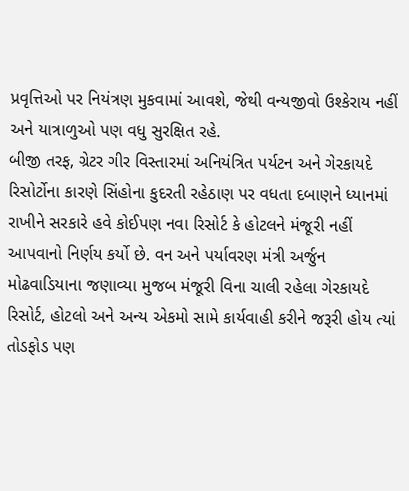પ્રવૃત્તિઓ પર નિયંત્રણ મુકવામાં આવશે, જેથી વન્યજીવો ઉશ્કેરાય નહીં અને યાત્રાળુઓ પણ વધુ સુરક્ષિત રહે.
બીજી તરફ, ગ્રેટર ગીર વિસ્તારમાં અનિયંત્રિત પર્યટન અને ગેરકાયદે રિસોર્ટોના કારણે સિંહોના કુદરતી રહેઠાણ પર વધતા દબાણને ધ્યાનમાં રાખીને સરકારે હવે કોઈપણ નવા રિસોર્ટ કે હોટલને મંજૂરી નહીં આપવાનો નિર્ણય કર્યો છે. વન અને પર્યાવરણ મંત્રી અર્જુન મોઢવાડિયાના જણાવ્યા મુજબ મંજૂરી વિના ચાલી રહેલા ગેરકાયદે રિસોર્ટ, હોટલો અને અન્ય એકમો સામે કાર્યવાહી કરીને જરૂરી હોય ત્યાં તોડફોડ પણ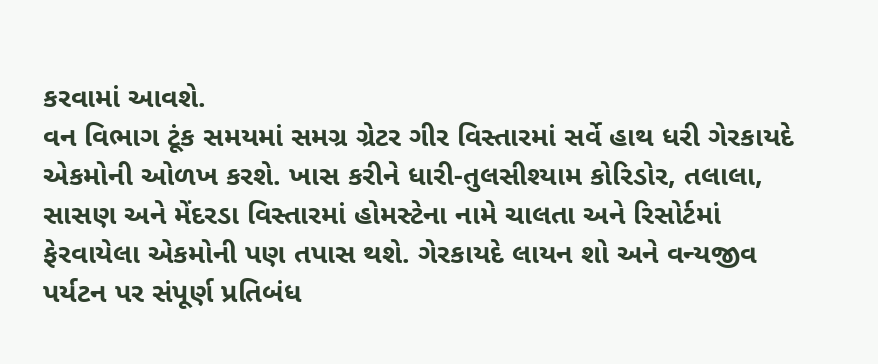કરવામાં આવશે.
વન વિભાગ ટૂંક સમયમાં સમગ્ર ગ્રેટર ગીર વિસ્તારમાં સર્વે હાથ ધરી ગેરકાયદે એકમોની ઓળખ કરશે. ખાસ કરીને ધારી-તુલસીશ્યામ કોરિડોર, તલાલા, સાસણ અને મેંદરડા વિસ્તારમાં હોમસ્ટેના નામે ચાલતા અને રિસોર્ટમાં ફેરવાયેલા એકમોની પણ તપાસ થશે. ગેરકાયદે લાયન શો અને વન્યજીવ પર્યટન પર સંપૂર્ણ પ્રતિબંધ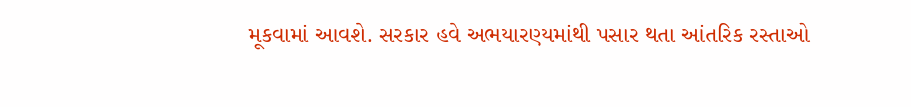મૂકવામાં આવશે. સરકાર હવે અભયારણ્યમાંથી પસાર થતા આંતરિક રસ્તાઓ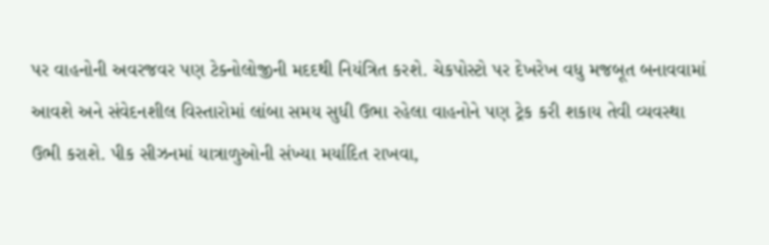પર વાહનોની અવરજવર પણ ટેક્નોલોજીની મદદથી નિયંત્રિત કરશે. ચેકપોસ્ટો પર દેખરેખ વધુ મજબૂત બનાવવામાં આવશે અને સંવેદનશીલ વિસ્તારોમાં લાંબા સમય સુધી ઉભા રહેલા વાહનોને પણ ટ્રેક કરી શકાય તેવી વ્યવસ્થા ઉભી કરાશે. પીક સીઝનમાં યાત્રાળુઓની સંખ્યા મર્યાદિત રાખવા,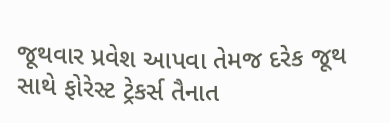જૂથવાર પ્રવેશ આપવા તેમજ દરેક જૂથ સાથે ફોરેસ્ટ ટ્રેકર્સ તૈનાત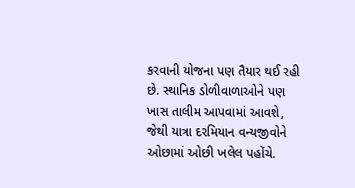કરવાની યોજના પણ તૈયાર થઈ રહી છે. સ્થાનિક ડોળીવાળાઓને પણ ખાસ તાલીમ આપવામાં આવશે, જેથી યાત્રા દરમિયાન વન્યજીવોને ઓછામાં ઓછી ખલેલ પહોંચે.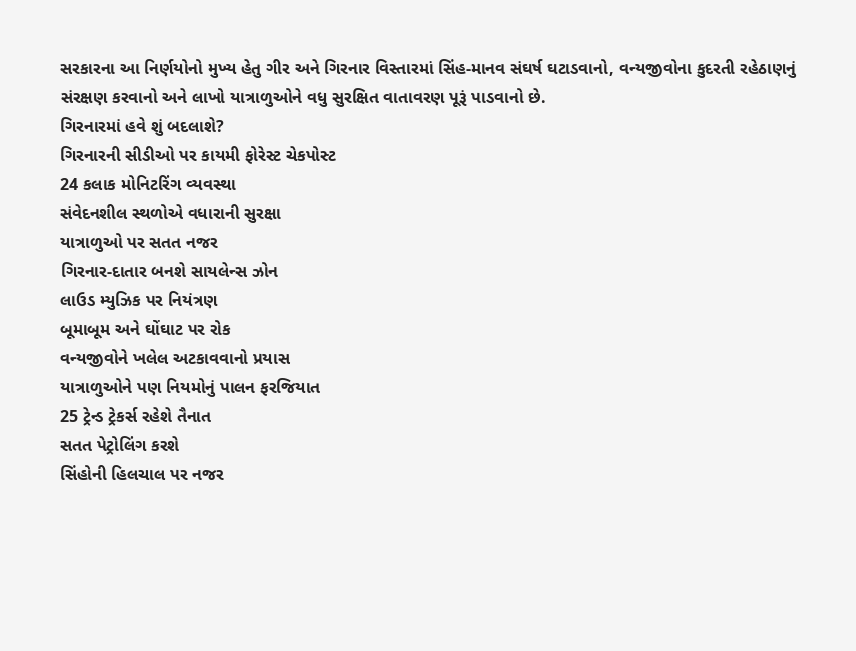સરકારના આ નિર્ણયોનો મુખ્ય હેતુ ગીર અને ગિરનાર વિસ્તારમાં સિંહ-માનવ સંઘર્ષ ઘટાડવાનો, વન્યજીવોના કુદરતી રહેઠાણનું સંરક્ષણ કરવાનો અને લાખો યાત્રાળુઓને વધુ સુરક્ષિત વાતાવરણ પૂરૂં પાડવાનો છે.
ગિરનારમાં હવે શું બદલાશે?
ગિરનારની સીડીઓ પર કાયમી ફોરેસ્ટ ચેકપોસ્ટ
24 કલાક મોનિટરિંગ વ્યવસ્થા
સંવેદનશીલ સ્થળોએ વધારાની સુરક્ષા
યાત્રાળુઓ પર સતત નજર
ગિરનાર-દાતાર બનશે સાયલેન્સ ઝોન
લાઉડ મ્યુઝિક પર નિયંત્રણ
બૂમાબૂમ અને ઘોંઘાટ પર રોક
વન્યજીવોને ખલેલ અટકાવવાનો પ્રયાસ
યાત્રાળુઓને પણ નિયમોનું પાલન ફરજિયાત
25 ટ્રેન્ડ ટ્રેકર્સ રહેશે તૈનાત
સતત પેટ્રોલિંગ કરશે
સિંહોની હિલચાલ પર નજર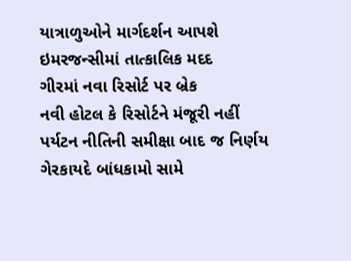યાત્રાળુઓને માર્ગદર્શન આપશે
ઇમરજન્સીમાં તાત્કાલિક મદદ
ગીરમાં નવા રિસોર્ટ પર બ્રેક
નવી હોટલ કે રિસોર્ટને મંજૂરી નહીં
પર્યટન નીતિની સમીક્ષા બાદ જ નિર્ણય
ગેરકાયદે બાંધકામો સામે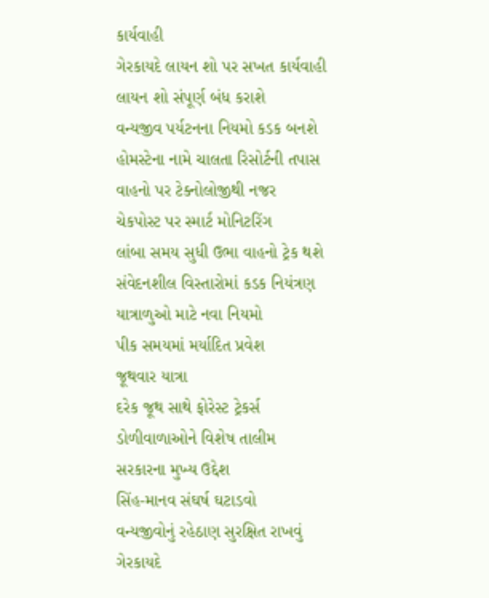કાર્યવાહી
ગેરકાયદે લાયન શો પર સખત કાર્યવાહી
લાયન શો સંપૂર્ણ બંધ કરાશે
વન્યજીવ પર્યટનના નિયમો કડક બનશે
હોમસ્ટેના નામે ચાલતા રિસોર્ટની તપાસ
વાહનો પર ટેક્નોલોજીથી નજર
ચેકપોસ્ટ પર સ્માર્ટ મોનિટરિંગ
લાંબા સમય સુધી ઉભા વાહનો ટ્રેક થશે
સંવેદનશીલ વિસ્તારોમાં કડક નિયંત્રણ
યાત્રાળુઓ માટે નવા નિયમો
પીક સમયમાં મર્યાદિત પ્રવેશ
જૂથવાર યાત્રા
દરેક જૂથ સાથે ફોરેસ્ટ ટ્રેકર્સ
ડોળીવાળાઓને વિશેષ તાલીમ
સરકારના મુખ્ય ઉદ્દેશ
સિંહ-માનવ સંઘર્ષ ઘટાડવો
વન્યજીવોનું રહેઠાણ સુરક્ષિત રાખવું
ગેરકાયદે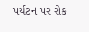પર્યટન પર રોક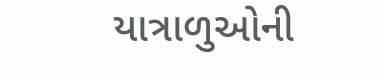યાત્રાળુઓની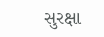સુરક્ષા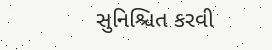સુનિશ્ચિત કરવી